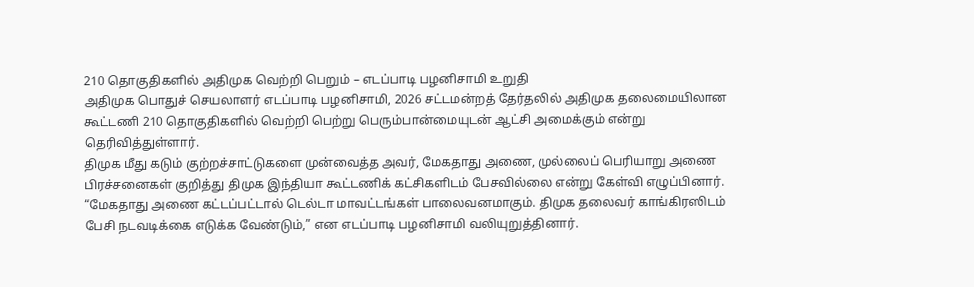210 தொகுதிகளில் அதிமுக வெற்றி பெறும் – எடப்பாடி பழனிசாமி உறுதி
அதிமுக பொதுச் செயலாளர் எடப்பாடி பழனிசாமி, 2026 சட்டமன்றத் தேர்தலில் அதிமுக தலைமையிலான கூட்டணி 210 தொகுதிகளில் வெற்றி பெற்று பெரும்பான்மையுடன் ஆட்சி அமைக்கும் என்று தெரிவித்துள்ளார்.
திமுக மீது கடும் குற்றச்சாட்டுகளை முன்வைத்த அவர், மேகதாது அணை, முல்லைப் பெரியாறு அணை பிரச்சனைகள் குறித்து திமுக இந்தியா கூட்டணிக் கட்சிகளிடம் பேசவில்லை என்று கேள்வி எழுப்பினார்.
“மேகதாது அணை கட்டப்பட்டால் டெல்டா மாவட்டங்கள் பாலைவனமாகும். திமுக தலைவர் காங்கிரஸிடம் பேசி நடவடிக்கை எடுக்க வேண்டும்,” என எடப்பாடி பழனிசாமி வலியுறுத்தினார்.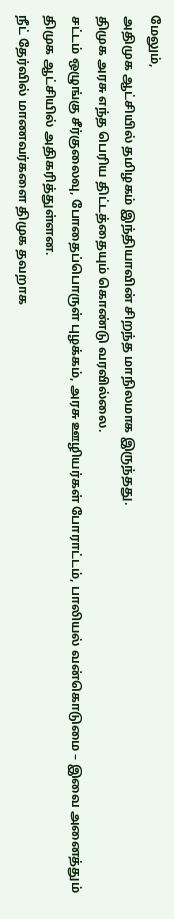மேலும்,
அதிமுக ஆட்சியில் தமிழகம் இந்தியாவின் சிறந்த மாநிலமாக இருந்தது.
திமுக அரசு எந்த பெரிய திட்டத்தையும் கொண்டு வரவில்லை.
சட்டம் ஒழுங்கு சீர்குலைவு, போதைப்பொருள் புழக்கம், அரசு ஊழியர்கள் போராட்டம், பாலியல் வன்கொடுமை – இவை அனைத்தும் திமுக ஆட்சியில் அதிகரித்துள்ளன.
நீட் தேர்வில் மாணவர்களை திமுக தவறாக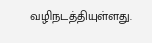வழிநடத்தியுள்ளது.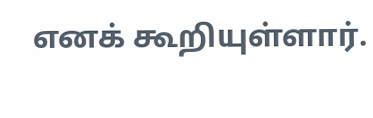எனக் கூறியுள்ளார்.